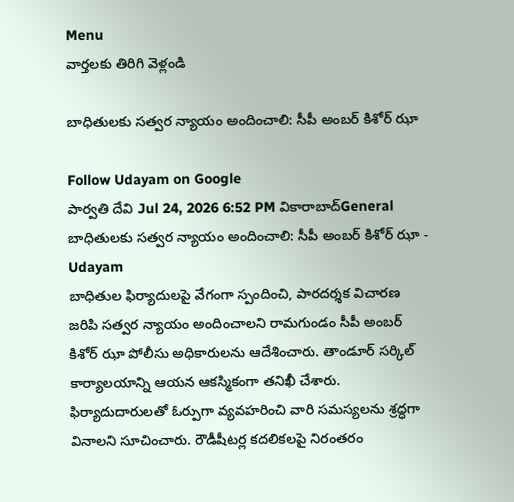Menu
వార్తలకు తిరిగి వెళ్లండి

బాధితులకు సత్వర న్యాయం అందించాలి: సీపీ అంబర్ కిశోర్ ఝా

Follow Udayam on Google
పార్వతి దేవి Jul 24, 2026 6:52 PM వికారాబాద్General
బాధితులకు సత్వర న్యాయం అందించాలి: సీపీ అంబర్ కిశోర్ ఝా - Udayam
బాధితుల ఫిర్యాదులపై వేగంగా స్పందించి, పారదర్శక విచారణ జరిపి సత్వర న్యాయం అందించాలని రామగుండం సీపీ అంబర్ కిశోర్ ఝా పోలీసు అధికారులను ఆదేశించారు. తాండూర్ సర్కిల్ కార్యాలయాన్ని ఆయన ఆకస్మికంగా తనిఖీ చేశారు. ఫిర్యాదుదారులతో ఓర్పుగా వ్యవహరించి వారి సమస్యలను శ్రద్ధగా వినాలని సూచించారు. రౌడీషీటర్ల కదలికలపై నిరంతరం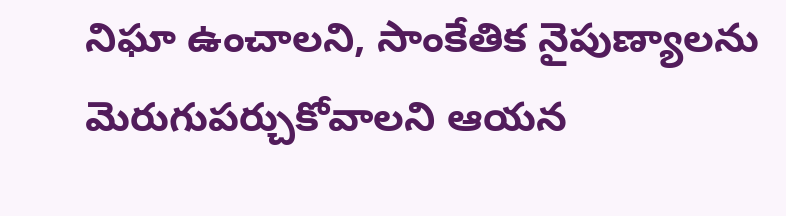నిఘా ఉంచాలని, సాంకేతిక నైపుణ్యాలను మెరుగుపర్చుకోవాలని ఆయన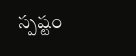స్పష్టం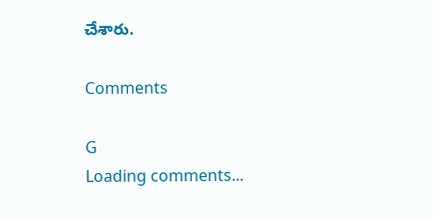చేశారు.

Comments

G
Loading comments...